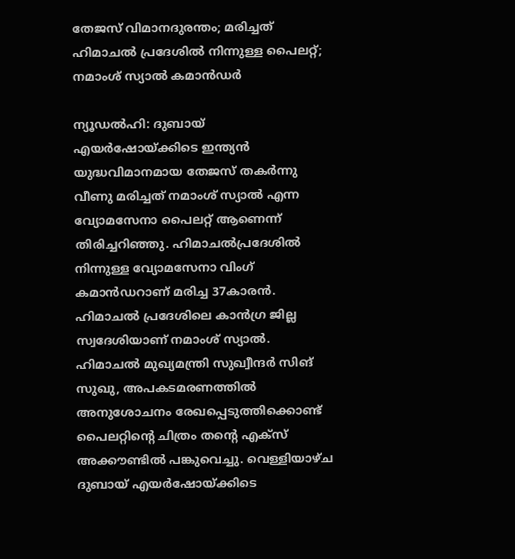തേജസ് വിമാനദുരന്തം; മരിച്ചത് ഹിമാചല്‍ പ്രദേശില്‍ നിന്നുള്ള പൈലറ്റ്; നമാംശ് സ്യാല്‍ കമാന്‍ഡര്‍

ന്യൂഡല്‍ഹി: ദുബായ് എയര്‍ഷോയ്ക്കിടെ ഇന്ത്യന്‍ യുദ്ധവിമാനമായ തേജസ് തകര്‍ന്നു വീണു മരിച്ചത് നമാംശ് സ്യാല്‍ എന്ന വ്യോമസേനാ പൈലറ്റ് ആണെന്ന് തിരിച്ചറിഞ്ഞു. ഹിമാചല്‍പ്രദേശില്‍ നിന്നുള്ള വ്യോമസേനാ വിംഗ് കമാന്‍ഡറാണ് മരിച്ച 37കാരന്‍. ഹിമാചല്‍ പ്രദേശിലെ കാന്‍ഗ്ര ജില്ല സ്വദേശിയാണ് നമാംശ് സ്യാല്‍. ഹിമാചല്‍ മുഖ്യമന്ത്രി സുഖ്വീന്ദര്‍ സിങ് സുഖു, അപകടമരണത്തില്‍ അനുശോചനം രേഖപ്പെടുത്തിക്കൊണ്ട് പൈലറ്റിന്റെ ചിത്രം തന്റെ എക്‌സ് അക്കൗണ്ടില്‍ പങ്കുവെച്ചു. വെള്ളിയാഴ്ച ദുബായ് എയര്‍ഷോയ്ക്കിടെ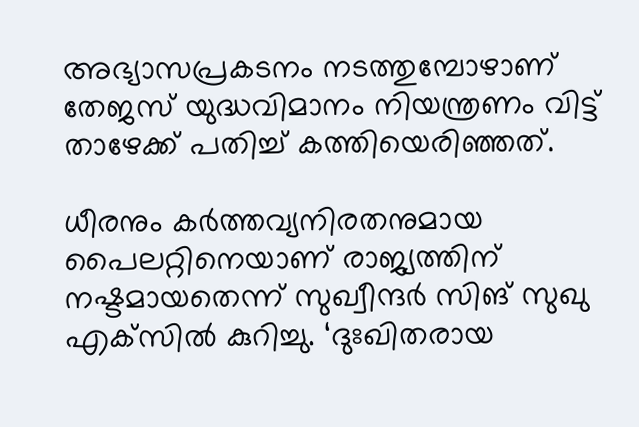അഭ്യാസപ്രകടനം നടത്തുമ്പോഴാണ് തേജസ് യുദ്ധവിമാനം നിയന്ത്രണം വിട്ട് താഴേക്ക് പതിച്ച് കത്തിയെരിഞ്ഞത്.

ധീരനും കര്‍ത്തവ്യനിരതനുമായ പൈലറ്റിനെയാണ് രാജ്യത്തിന് നഷ്ടമായതെന്ന് സുഖ്വീന്ദര്‍ സിങ് സുഖു എക്‌സില്‍ കുറിച്ചു. ‘ദുഃഖിതരായ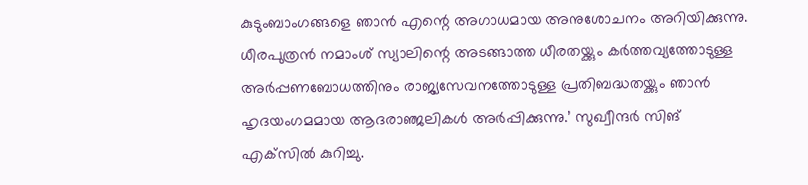കുടുംബാംഗങ്ങളെ ഞാന്‍ എന്റെ അഗാധമായ അനുശോചനം അറിയിക്കുന്നു. ധീരപുത്രന്‍ നമാംശ് സ്യാലിന്റെ അടങ്ങാത്ത ധീരതയ്ക്കും കര്‍ത്തവ്യത്തോടുള്ള അര്‍പ്പണബോധത്തിനും രാജ്യസേവനത്തോടുള്ള പ്രതിബദ്ധതയ്ക്കും ഞാന്‍ ഹൃദയംഗമമായ ആദരാഞ്ജലികള്‍ അര്‍പ്പിക്കുന്നു.’ സുഖ്വീന്ദര്‍ സിങ് എക്‌സില്‍ കുറിച്ചു.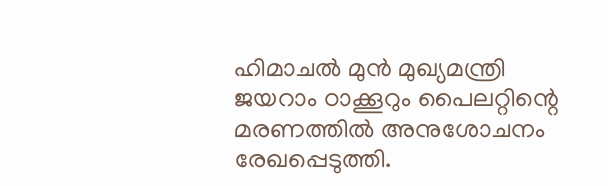ഹിമാചല്‍ മുന്‍ മുഖ്യമന്ത്രി ജയറാം ഠാക്കൂറും പൈലറ്റിന്റെ മരണത്തില്‍ അനുശോചനം രേഖപ്പെടുത്തി.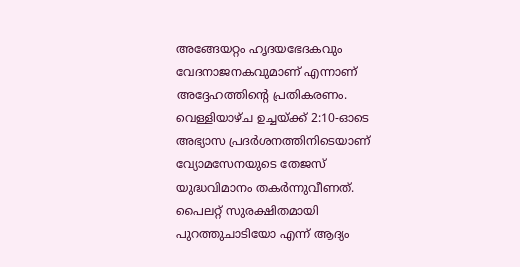അങ്ങേയറ്റം ഹൃദയഭേദകവും വേദനാജനകവുമാണ് എന്നാണ് അദ്ദേഹത്തിന്റെ പ്രതികരണം. വെള്ളിയാഴ്ച ഉച്ചയ്ക്ക് 2:10-ഓടെ അഭ്യാസ പ്രദര്‍ശനത്തിനിടെയാണ് വ്യോമസേനയുടെ തേജസ് യുദ്ധവിമാനം തകര്‍ന്നുവീണത്. പൈലറ്റ് സുരക്ഷിതമായി പുറത്തുചാടിയോ എന്ന് ആദ്യം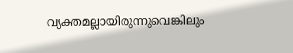വ്യക്തമല്ലായിരുന്നുവെങ്കിലും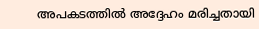അപകടത്തില്‍ അദ്ദേഹം മരിച്ചതായി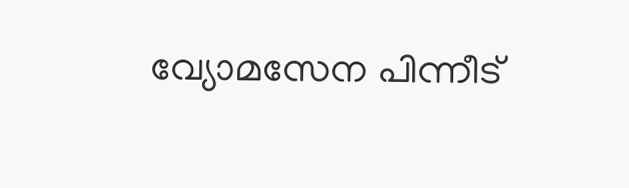വ്യോമസേന പിന്നീട്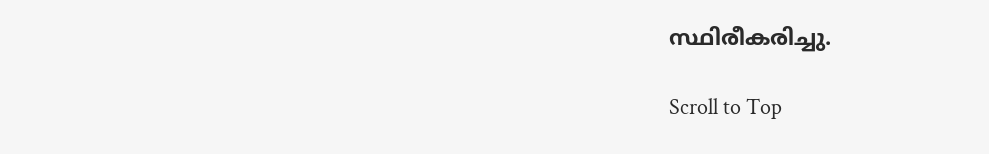സ്ഥിരീകരിച്ചു.

Scroll to Top